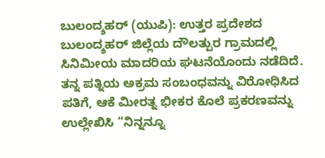ಬುಲಂದ್ಶಹರ್ (ಯುಪಿ): ಉತ್ತರ ಪ್ರದೇಶದ ಬುಲಂದ್ಶಹರ್ ಜಿಲ್ಲೆಯ ದೌಲತ್ಪುರ ಗ್ರಾಮದಲ್ಲಿ ಸಿನಿಮೀಯ ಮಾದರಿಯ ಘಟನೆಯೊಂದು ನಡೆದಿದೆ. ತನ್ನ ಪತ್ನಿಯ ಅಕ್ರಮ ಸಂಬಂಧವನ್ನು ವಿರೋಧಿಸಿದ ಪತಿಗೆ, ಆಕೆ ಮೀರತ್ನ ಭೀಕರ ಕೊಲೆ ಪ್ರಕರಣವನ್ನು ಉಲ್ಲೇಖಿಸಿ “ನಿನ್ನನ್ನೂ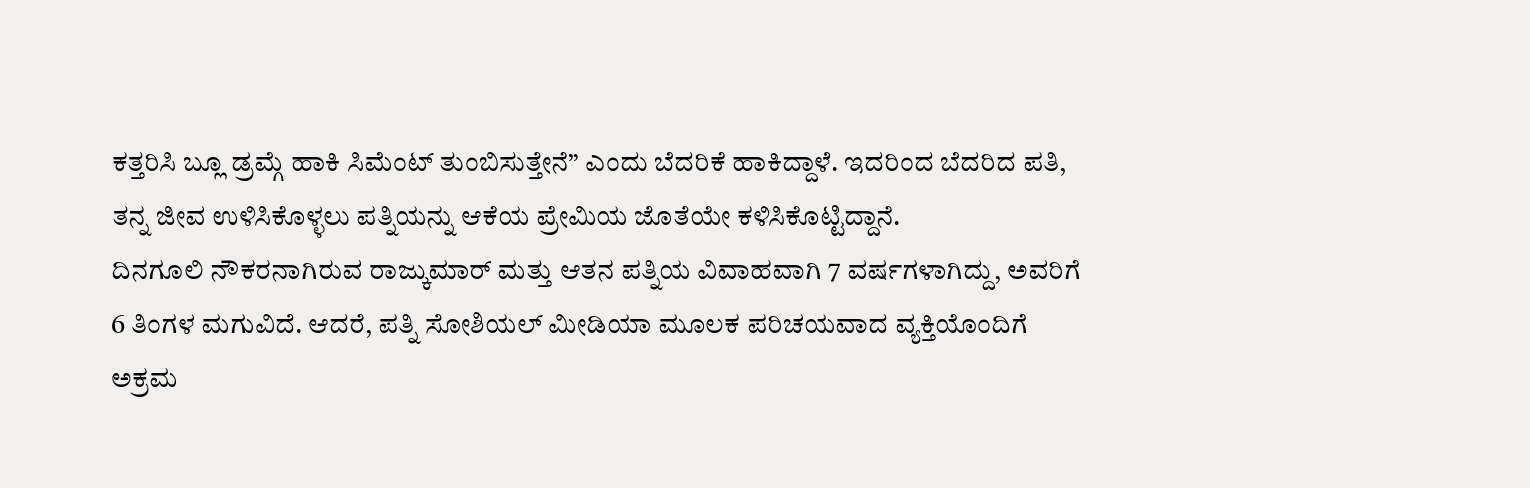ಕತ್ತರಿಸಿ ಬ್ಲೂ ಡ್ರಮ್ಗೆ ಹಾಕಿ ಸಿಮೆಂಟ್ ತುಂಬಿಸುತ್ತೇನೆ” ಎಂದು ಬೆದರಿಕೆ ಹಾಕಿದ್ದಾಳೆ. ಇದರಿಂದ ಬೆದರಿದ ಪತಿ, ತನ್ನ ಜೀವ ಉಳಿಸಿಕೊಳ್ಳಲು ಪತ್ನಿಯನ್ನು ಆಕೆಯ ಪ್ರೇಮಿಯ ಜೊತೆಯೇ ಕಳಿಸಿಕೊಟ್ಟಿದ್ದಾನೆ.
ದಿನಗೂಲಿ ನೌಕರನಾಗಿರುವ ರಾಜ್ಕುಮಾರ್ ಮತ್ತು ಆತನ ಪತ್ನಿಯ ವಿವಾಹವಾಗಿ 7 ವರ್ಷಗಳಾಗಿದ್ದು, ಅವರಿಗೆ 6 ತಿಂಗಳ ಮಗುವಿದೆ. ಆದರೆ, ಪತ್ನಿ ಸೋಶಿಯಲ್ ಮೀಡಿಯಾ ಮೂಲಕ ಪರಿಚಯವಾದ ವ್ಯಕ್ತಿಯೊಂದಿಗೆ ಅಕ್ರಮ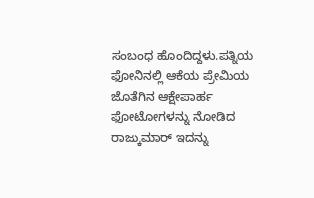ಸಂಬಂಧ ಹೊಂದಿದ್ದಳು.ಪತ್ನಿಯ ಫೋನಿನಲ್ಲಿ ಆಕೆಯ ಪ್ರೇಮಿಯ ಜೊತೆಗಿನ ಆಕ್ಷೇಪಾರ್ಹ ಫೋಟೋಗಳನ್ನು ನೋಡಿದ ರಾಜ್ಕುಮಾರ್ ಇದನ್ನು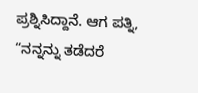ಪ್ರಶ್ನಿಸಿದ್ದಾನೆ. ಆಗ ಪತ್ನಿ, “ನನ್ನನ್ನು ತಡೆದರೆ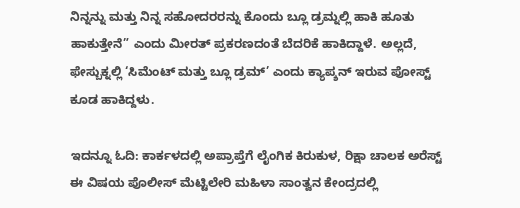ನಿನ್ನನ್ನು ಮತ್ತು ನಿನ್ನ ಸಹೋದರರನ್ನು ಕೊಂದು ಬ್ಲೂ ಡ್ರಮ್ನಲ್ಲಿ ಹಾಕಿ ಹೂತು ಹಾಕುತ್ತೇನೆ” ಎಂದು ಮೀರತ್ ಪ್ರಕರಣದಂತೆ ಬೆದರಿಕೆ ಹಾಕಿದ್ದಾಳೆ. ಅಲ್ಲದೆ, ಫೇಸ್ಬುಕ್ನಲ್ಲಿ ‘ಸಿಮೆಂಟ್ ಮತ್ತು ಬ್ಲೂ ಡ್ರಮ್’ ಎಂದು ಕ್ಯಾಪ್ಶನ್ ಇರುವ ಪೋಸ್ಟ್ ಕೂಡ ಹಾಕಿದ್ದಳು.

ಇದನ್ನೂ ಓದಿ: ಕಾರ್ಕಳದಲ್ಲಿ ಅಪ್ರಾಪ್ತೆಗೆ ಲೈಂಗಿಕ ಕಿರುಕುಳ, ರಿಕ್ಷಾ ಚಾಲಕ ಅರೆಸ್ಟ್
ಈ ವಿಷಯ ಪೊಲೀಸ್ ಮೆಟ್ಟಿಲೇರಿ ಮಹಿಳಾ ಸಾಂತ್ವನ ಕೇಂದ್ರದಲ್ಲಿ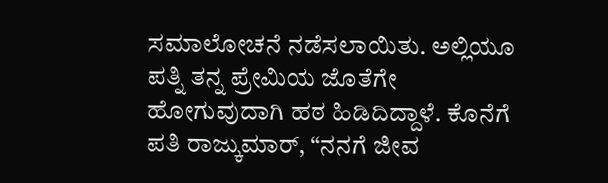ಸಮಾಲೋಚನೆ ನಡೆಸಲಾಯಿತು. ಅಲ್ಲಿಯೂ ಪತ್ನಿ ತನ್ನ ಪ್ರೇಮಿಯ ಜೊತೆಗೇ ಹೋಗುವುದಾಗಿ ಹಠ ಹಿಡಿದಿದ್ದಾಳೆ. ಕೊನೆಗೆ ಪತಿ ರಾಜ್ಕುಮಾರ್, “ನನಗೆ ಜೀವ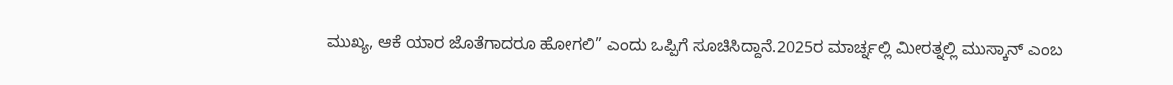ಮುಖ್ಯ, ಆಕೆ ಯಾರ ಜೊತೆಗಾದರೂ ಹೋಗಲಿ” ಎಂದು ಒಪ್ಪಿಗೆ ಸೂಚಿಸಿದ್ದಾನೆ.2025ರ ಮಾರ್ಚ್ನಲ್ಲಿ ಮೀರತ್ನಲ್ಲಿ ಮುಸ್ಕಾನ್ ಎಂಬ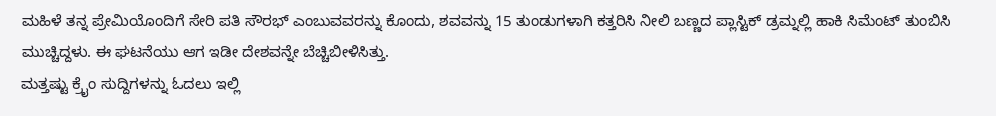ಮಹಿಳೆ ತನ್ನ ಪ್ರೇಮಿಯೊಂದಿಗೆ ಸೇರಿ ಪತಿ ಸೌರಭ್ ಎಂಬುವವರನ್ನು ಕೊಂದು, ಶವವನ್ನು 15 ತುಂಡುಗಳಾಗಿ ಕತ್ತರಿಸಿ ನೀಲಿ ಬಣ್ಣದ ಪ್ಲಾಸ್ಟಿಕ್ ಡ್ರಮ್ನಲ್ಲಿ ಹಾಕಿ ಸಿಮೆಂಟ್ ತುಂಬಿಸಿ ಮುಚ್ಚಿದ್ದಳು. ಈ ಘಟನೆಯು ಆಗ ಇಡೀ ದೇಶವನ್ನೇ ಬೆಚ್ಚಿಬೀಳಿಸಿತ್ತು.
ಮತ್ತಷ್ಟು ಕ್ರೈಂ ಸುದ್ದಿಗಳನ್ನು ಓದಲು ಇಲ್ಲಿ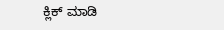ಕ್ಲಿಕ್ ಮಾಡಿ